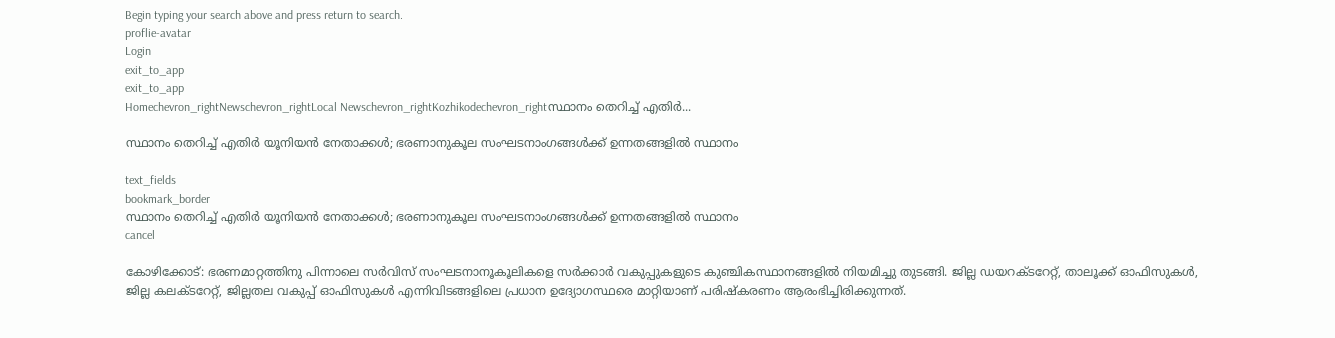Begin typing your search above and press return to search.
proflie-avatar
Login
exit_to_app
exit_to_app
Homechevron_rightNewschevron_rightLocal Newschevron_rightKozhikodechevron_rightസ്ഥാനം തെറിച്ച് എതിർ...

സ്ഥാനം തെറിച്ച് എതിർ യൂനിയൻ നേതാക്കൾ; ഭരണാനുകൂല സംഘടനാംഗങ്ങൾക്ക് ഉന്നതങ്ങളിൽ സ്ഥാനം

text_fields
bookmark_border
സ്ഥാനം തെറിച്ച് എതിർ യൂനിയൻ നേതാക്കൾ; ഭരണാനുകൂല സംഘടനാംഗങ്ങൾക്ക് ഉന്നതങ്ങളിൽ സ്ഥാനം
cancel

കോഴിക്കോട്: ഭരണമാറ്റത്തിനു പിന്നാലെ സർവിസ് സംഘടനാനൂകൂലികളെ സർക്കാർ വകുപ്പുകളുടെ കുഞ്ചികസ്ഥാനങ്ങളിൽ നിയമിച്ചു തുടങ്ങി. ജില്ല ഡയറക്ടറേറ്റ്, താലൂക്ക് ഓഫിസുകൾ, ജില്ല കലക്ടറേറ്റ്, ജില്ലതല വകുപ്പ് ഓഫിസുകൾ എന്നിവിടങ്ങളിലെ പ്രധാന ഉദ്യോഗസ്ഥരെ മാറ്റിയാണ് പരിഷ്കരണം ആരംഭിച്ചിരിക്കുന്നത്.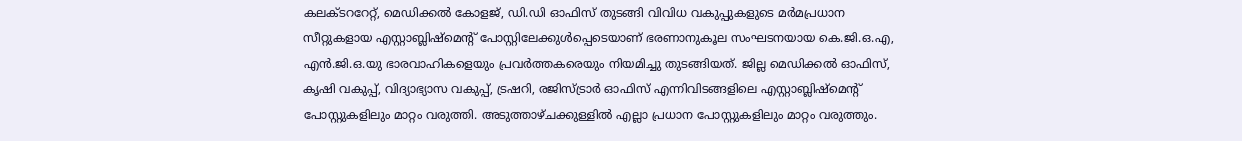കലക്ടററേറ്റ്, മെഡിക്കൽ കോളജ്, ഡി.ഡി ഓഫിസ് തുടങ്ങി വിവിധ വകുപ്പുകളുടെ മർമപ്രധാന സീറ്റുകളായ എസ്റ്റാബ്ലിഷ്മെന്റ് പോസ്റ്റിലേക്കുൾപ്പെടെയാണ് ഭരണാനുകൂല സംഘടനയായ കെ.ജി.ഒ.എ, എൻ.ജി.ഒ.യു ഭാരവാഹികളെയും പ്രവർത്തകരെയും നിയമിച്ചു തുടങ്ങിയത്. ജില്ല മെഡിക്കൽ ഓഫിസ്, കൃഷി വകുപ്പ്, വിദ്യാഭ്യാസ വകുപ്പ്, ട്രഷറി, രജിസ്ട്രാർ ഓഫിസ് എന്നിവിടങ്ങളിലെ എസ്റ്റാബ്ലിഷ്മെന്റ് പോസ്റ്റുകളിലും മാറ്റം വരുത്തി. അടുത്താഴ്ചക്കുള്ളിൽ എല്ലാ പ്രധാന പോസ്റ്റുകളിലും മാറ്റം വരുത്തും.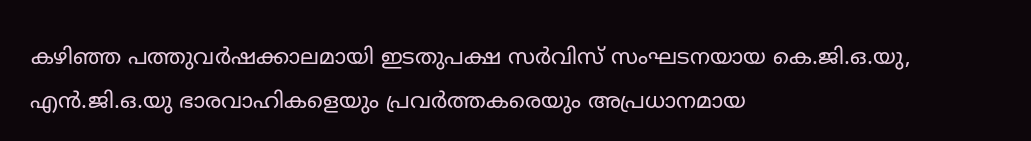കഴിഞ്ഞ പത്തുവർഷക്കാലമായി ഇടതുപക്ഷ സർവിസ് സംഘടനയായ കെ.ജി.ഒ.യു, എൻ.ജി.ഒ.യു ഭാരവാഹികളെയും പ്രവർത്തകരെയും അപ്രധാനമായ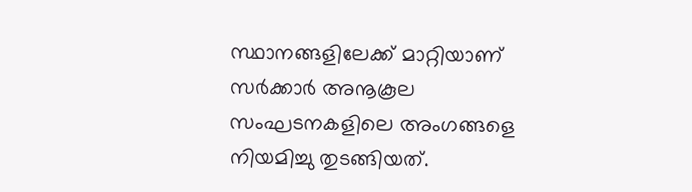സ്ഥാനങ്ങളിലേക്ക് മാറ്റിയാണ് സർക്കാർ അനൂകൂല സംഘടനകളിലെ അംഗങ്ങളെ നിയമിച്ചു തുടങ്ങിയത്.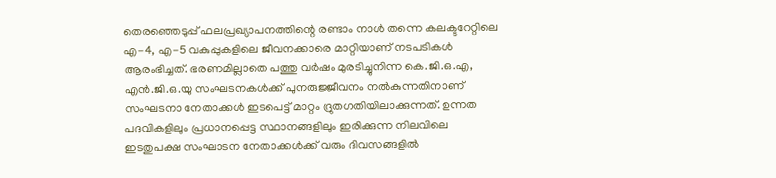തെരഞ്ഞെടുപ്പ് ഫലപ്രഖ്യാപനത്തിന്റെ രണ്ടാം നാൾ തന്നെ കലക്ടറേറ്റിലെ എ-4, എ-5 വകുപ്പുകളിലെ ജീവനക്കാരെ മാറ്റിയാണ് നടപടികൾ ആരംഭിച്ചത്. ഭരണമില്ലാതെ പത്തു വർഷം മുരടിച്ചുനിന്ന കെ.ജി.ഒ.എ, എൻ.ജി.ഒ.യു സംഘടനകൾക്ക് പുനരുജ്ജീവനം നൽകുന്നതിനാണ് സംഘടനാ നേതാക്കൾ ഇടപെട്ട് മാറ്റം ദ്രുതഗതിയിലാക്കുന്നത്. ഉന്നത പദവികളിലും പ്രധാനപ്പെട്ട സ്ഥാനങ്ങളിലും ഇരിക്കുന്ന നിലവിലെ ഇടതുപക്ഷ സംഘാടന നേതാക്കൾക്ക് വരും ദിവസങ്ങളിൽ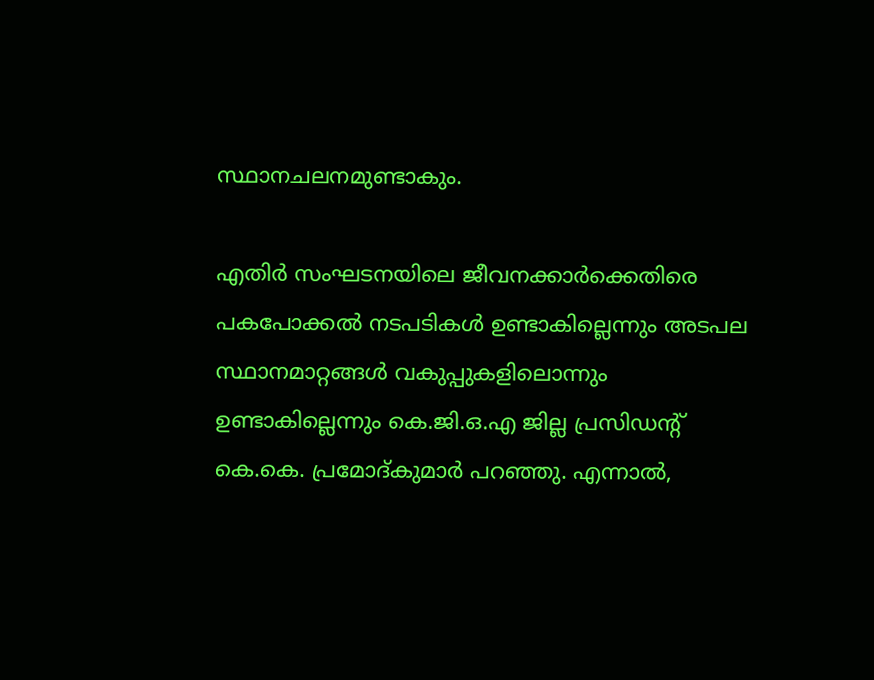സ്ഥാനചലനമുണ്ടാകും.

എതിർ സംഘടനയിലെ ജീവനക്കാർക്കെതിരെ പകപോക്കൽ നടപടികൾ ഉണ്ടാകില്ലെന്നും അടപല സ്ഥാനമാറ്റങ്ങൾ വകുപ്പുകളിലൊന്നും ഉണ്ടാകില്ലെന്നും കെ.ജി.ഒ.എ ജില്ല പ്രസിഡന്റ് കെ.കെ. പ്രമോദ്കുമാർ പറഞ്ഞു. എന്നാൽ,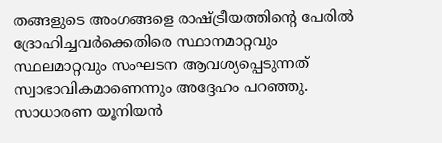തങ്ങളുടെ അംഗങ്ങളെ രാഷ്ട്രീയത്തിന്റെ പേരിൽ ദ്രോഹിച്ചവർക്കെതിരെ സ്ഥാനമാറ്റവും സ്ഥലമാറ്റവും സംഘടന ആവശ്യപ്പെടുന്നത് സ്വാഭാവികമാണെന്നും അദ്ദേഹം പറഞ്ഞു. സാധാരണ യൂനിയൻ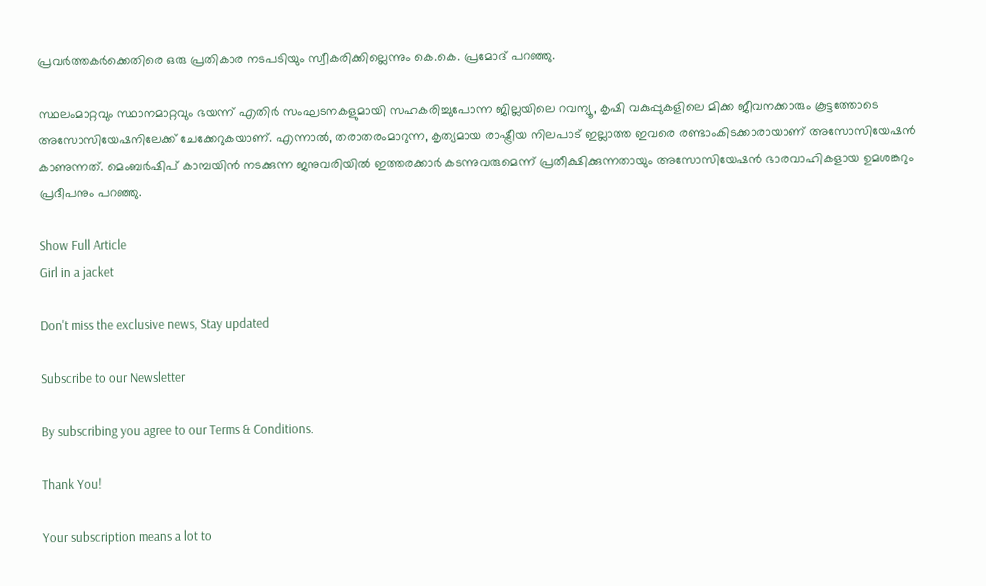പ്രവർത്തകർക്കെതിരെ ഒരു പ്രതികാര നടപടിയും സ്വീകരിക്കില്ലെന്നും കെ.കെ. പ്രമോദ് പറഞ്ഞു.

സ്ഥലംമാറ്റവും സ്ഥാനമാറ്റവും ഭയന്ന് എതിർ സംഘടനകളുമായി സഹകരിച്ചുപോന്ന ജില്ലയിലെ റവന്യൂ, കൃഷി വകുപ്പുകളിലെ മിക്ക ജീവനക്കാരും കൂട്ടത്തോടെ അസോസിയേഷനിലേക്ക് ചേക്കേറുകയാണ്. എന്നാൽ, തരാതരംമാറുന്ന, കൃത്യമായ രാഷ്ട്രീയ നിലപാട് ഇല്ലാത്ത ഇവരെ രണ്ടാംകിടക്കാരായാണ് അസോസിയേഷൻ കാണുന്നത്. മെംബർഷിപ് കാമ്പയിൻ നടക്കുന്ന ജനുവരിയിൽ ഇത്തരക്കാർ കടന്നുവരുമെന്ന് പ്രതീക്ഷിക്കുന്നതായും അസോസിയേഷൻ ഭാരവാഹികളായ ഉമശങ്കറും പ്രദീപനും പറഞ്ഞു.

Show Full Article
Girl in a jacket

Don't miss the exclusive news, Stay updated

Subscribe to our Newsletter

By subscribing you agree to our Terms & Conditions.

Thank You!

Your subscription means a lot to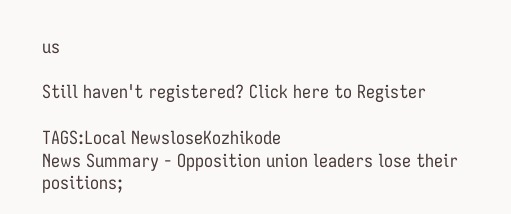us

Still haven't registered? Click here to Register

TAGS:Local NewsloseKozhikode
News Summary - Opposition union leaders lose their positions;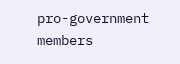pro-government members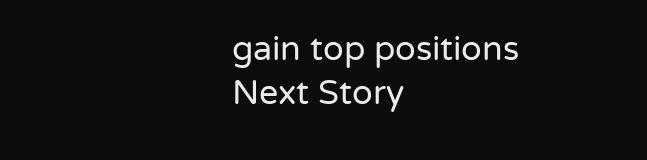gain top positions
Next Story